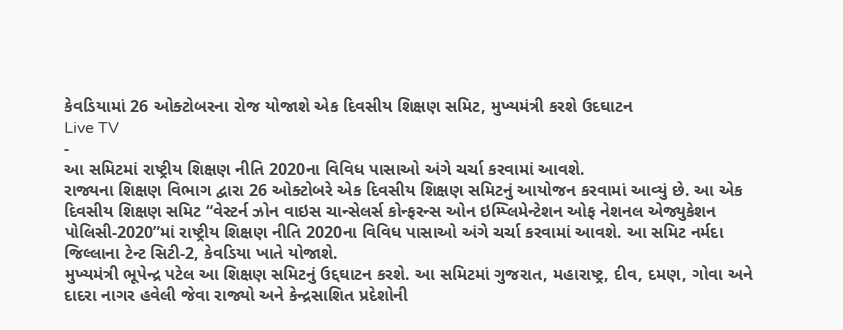કેવડિયામાં 26 ઓક્ટોબરના રોજ યોજાશે એક દિવસીય શિક્ષણ સમિટ, મુખ્યમંત્રી કરશે ઉદઘાટન
Live TV
-
આ સમિટમાં રાષ્ટ્રીય શિક્ષણ નીતિ 2020ના વિવિધ પાસાઓ અંગે ચર્ચા કરવામાં આવશે.
રાજ્યના શિક્ષણ વિભાગ દ્વારા 26 ઓક્ટોબરે એક દિવસીય શિક્ષણ સમિટનું આયોજન કરવામાં આવ્યું છે. આ એક દિવસીય શિક્ષણ સમિટ “વેસ્ટર્ન ઝોન વાઇસ ચાન્સેલર્સ કોન્ફરન્સ ઓન ઇમ્પ્લિમેન્ટેશન ઓફ નેશનલ એજ્યુકેશન પોલિસી-2020”માં રાષ્ટ્રીય શિક્ષણ નીતિ 2020ના વિવિધ પાસાઓ અંગે ચર્ચા કરવામાં આવશે. આ સમિટ નર્મદા જિલ્લાના ટેન્ટ સિટી-2, કેવડિયા ખાતે યોજાશે.
મુખ્યમંત્રી ભૂપેન્દ્ર પટેલ આ શિક્ષણ સમિટનું ઉદ્દઘાટન કરશે. આ સમિટમાં ગુજરાત, મહારાષ્ટ્ર, દીવ, દમણ, ગોવા અને દાદરા નાગર હવેલી જેવા રાજ્યો અને કેન્દ્રસાશિત પ્રદેશોની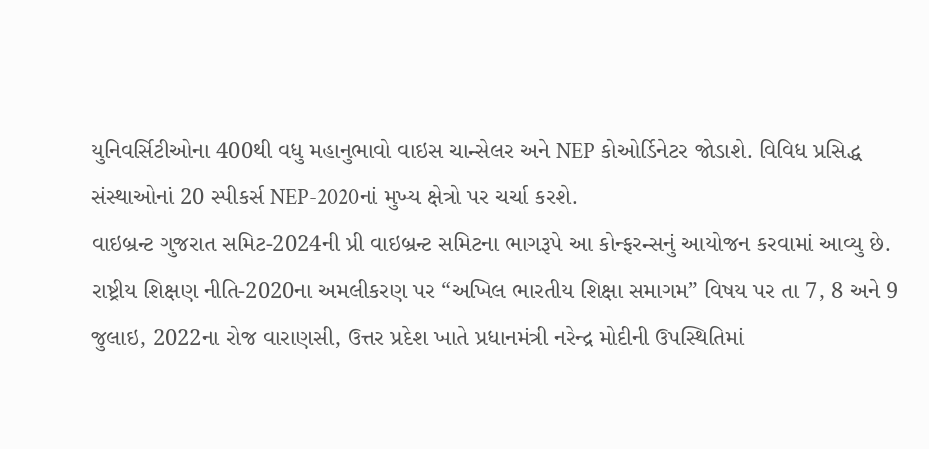યુનિવર્સિટીઓના 400થી વધુ મહાનુભાવો વાઇસ ચાન્સેલર અને NEP કોઓર્ડિનેટર જોડાશે. વિવિધ પ્રસિદ્ધ સંસ્થાઓનાં 20 સ્પીકર્સ NEP-2020નાં મુખ્ય ક્ષેત્રો પર ચર્ચા કરશે.
વાઇબ્રન્ટ ગુજરાત સમિટ-2024ની પ્રી વાઇબ્રન્ટ સમિટના ભાગરૂપે આ કોન્ફરન્સનું આયોજન કરવામાં આવ્યુ છે. રાષ્ટ્રીય શિક્ષણ નીતિ-2020ના અમલીકરણ પર “અખિલ ભારતીય શિક્ષા સમાગમ” વિષય પર તા 7, 8 અને 9 જુલાઇ, 2022ના રોજ વારાણસી, ઉત્તર પ્રદેશ ખાતે પ્રધાનમંત્રી નરેન્દ્ર મોદીની ઉપસ્થિતિમાં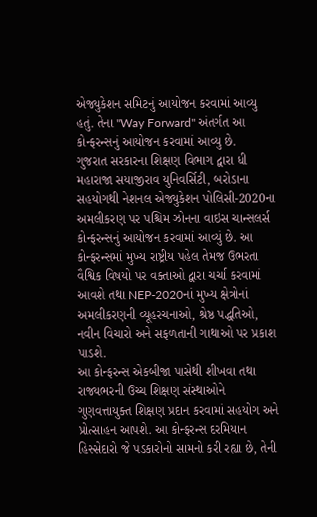એજ્યુકેશન સમિટનું આયોજન કરવામાં આવ્યુ હતું. તેના "Way Forward" અંતર્ગત આ કોન્ફરન્સનું આયોજન કરવામાં આવ્યુ છે.
ગુજરાત સરકારના શિક્ષણ વિભાગ દ્વારા ધી મહારાજા સયાજીરાવ યુનિવર્સિટી, બરોડાના સહયોગથી નેશનલ એજ્યુકેશન પોલિસી-2020ના અમલીકરણ પર પશ્ચિમ ઝોનના વાઇસ ચાન્સલર્સ કોન્ફરન્સનું આયોજન કરવામાં આવ્યું છે. આ કોન્ફરન્સમાં મુખ્ય રાષ્ટ્રીય પહેલ તેમજ ઉભરતા વૈશ્વિક વિષયો પર વક્તાઓ દ્વારા ચર્ચા કરવામાં આવશે તથા NEP-2020નાં મુખ્ય ક્ષેત્રોનાં અમલીકરણની વ્યૂહરચનાઓ, શ્રેષ્ઠ પદ્ધતિઓ, નવીન વિચારો અને સફળતાની ગાથાઓ પર પ્રકાશ પાડશે.
આ કોન્ફરન્સ એકબીજા પાસેથી શીખવા તથા રાજ્યભરની ઉચ્ચ શિક્ષણ સંસ્થાઓને ગુણવત્તાયુક્ત શિક્ષણ પ્રદાન કરવામાં સહયોગ અને પ્રોત્સાહન આપશે. આ કોન્ફરન્સ દરમિયાન હિસ્સેદારો જે પડકારોનો સામનો કરી રહ્યા છે, તેની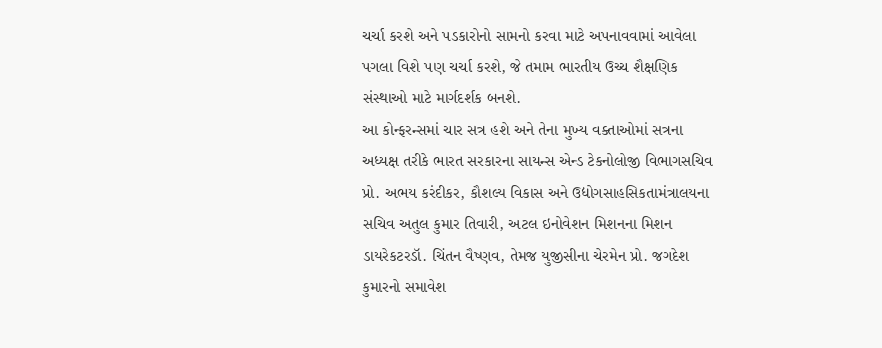ચર્ચા કરશે અને પડકારોનો સામનો કરવા માટે અપનાવવામાં આવેલા પગલા વિશે પણ ચર્ચા કરશે, જે તમામ ભારતીય ઉચ્ચ શૈક્ષણિક સંસ્થાઓ માટે માર્ગદર્શક બનશે.
આ કોન્ફરન્સમાં ચાર સત્ર હશે અને તેના મુખ્ય વક્તાઓમાં સત્રના અધ્યક્ષ તરીકે ભારત સરકારના સાયન્સ એન્ડ ટેકનોલોજી વિભાગસચિવ પ્રો. અભય કરંદીકર, કૌશલ્ય વિકાસ અને ઉદ્યોગસાહસિકતામંત્રાલયના સચિવ અતુલ કુમાર તિવારી, અટલ ઇનોવેશન મિશનના મિશન ડાયરેકટરડૉ. ચિંતન વૈષ્ણવ, તેમજ યુજીસીના ચેરમેન પ્રો. જગદેશ કુમારનો સમાવેશ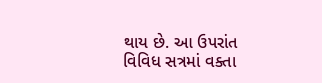થાય છે. આ ઉપરાંત વિવિધ સત્રમાં વક્તા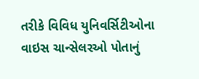તરીકે વિવિધ યુનિવર્સિટીઓના વાઇસ ચાન્સેલરઓ પોતાનું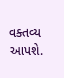વક્તવ્ય આપશે.